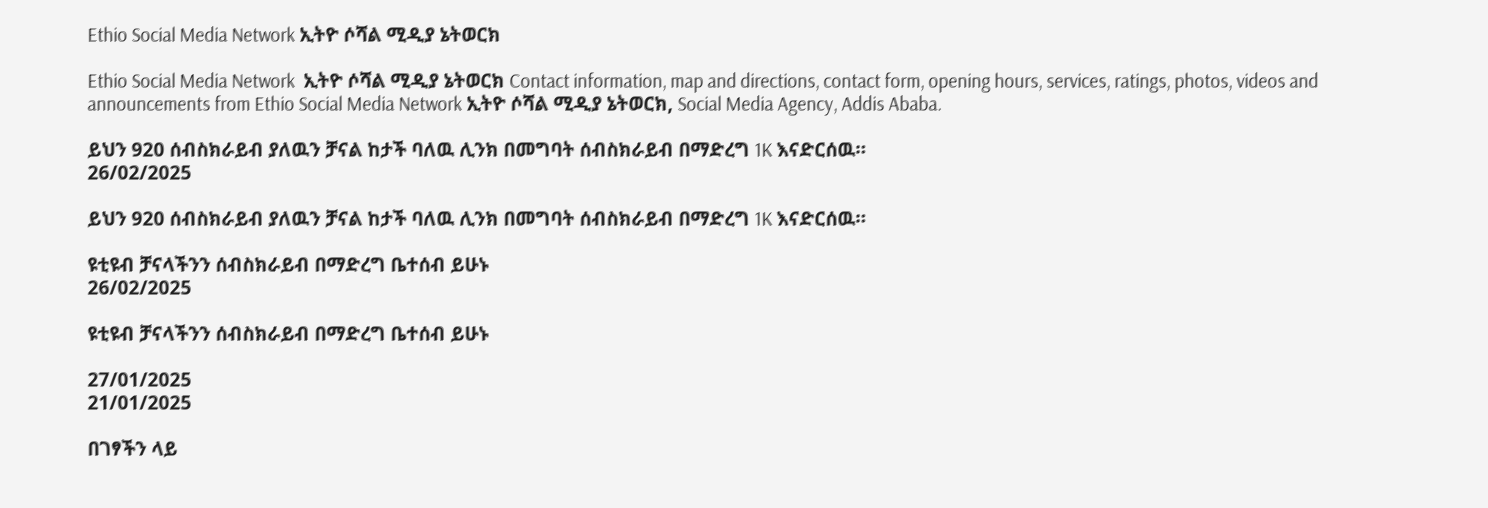Ethio Social Media Network ኢትዮ ሶሻል ሚዲያ ኔትወርክ

Ethio Social Media Network  ኢትዮ ሶሻል ሚዲያ ኔትወርክ Contact information, map and directions, contact form, opening hours, services, ratings, photos, videos and announcements from Ethio Social Media Network ኢትዮ ሶሻል ሚዲያ ኔትወርክ, Social Media Agency, Addis Ababa.

ይህን 920 ሰብስክራይብ ያለዉን ቻናል ከታች ባለዉ ሊንክ በመግባት ሰብስክራይብ በማድረግ 1K እናድርሰዉ።
26/02/2025

ይህን 920 ሰብስክራይብ ያለዉን ቻናል ከታች ባለዉ ሊንክ በመግባት ሰብስክራይብ በማድረግ 1K እናድርሰዉ።

ዩቲዩብ ቻናላችንን ሰብስክራይብ በማድረግ ቤተሰብ ይሁኑ
26/02/2025

ዩቲዩብ ቻናላችንን ሰብስክራይብ በማድረግ ቤተሰብ ይሁኑ

27/01/2025
21/01/2025

በገፃችን ላይ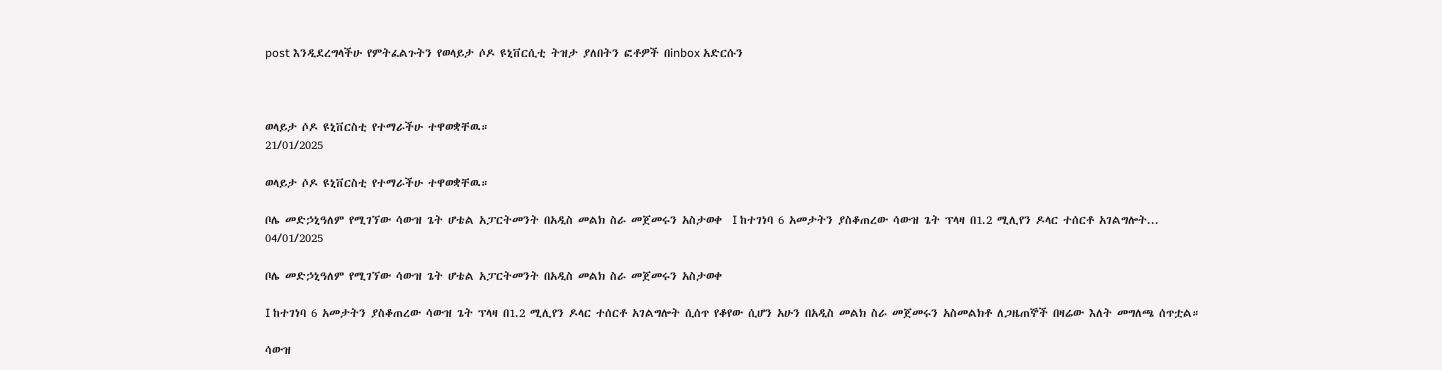post እንዲደረግላችሁ የምትፈልጉትን የወላይታ ሶዶ ዩኒቨርሲቲ ትዝታ ያለበትን ፎቶዎች በinbox አድርሱን



ወላይታ ሶዶ ዩኒቨርስቲ የተማራችሁ ተዋወቋቸዉ።
21/01/2025

ወላይታ ሶዶ ዩኒቨርስቲ የተማራችሁ ተዋወቋቸዉ።

ቦሌ መድኃኒዓለም የሚገኘው ሳውዝ ጌት ሆቴል አፓርትመንት በአዲስ መልክ ስራ መጀመሩን አስታወቀ  I ከተገነባ 6 አመታትን ያስቆጠረው ሳውዝ ጌት ፕላዛ በ1.2 ሚሊየን ዶላር ተሰርቶ አገልግሎት...
04/01/2025

ቦሌ መድኃኒዓለም የሚገኘው ሳውዝ ጌት ሆቴል አፓርትመንት በአዲስ መልክ ስራ መጀመሩን አስታወቀ

I ከተገነባ 6 አመታትን ያስቆጠረው ሳውዝ ጌት ፕላዛ በ1.2 ሚሊየን ዶላር ተሰርቶ አገልግሎት ሲሰጥ የቆየው ሲሆን አሁን በአዲስ መልክ ስራ መጀመሩን አስመልክቶ ለጋዜጠኞች በዛሬው እለት መግለጫ ሰጥቷል።

ሳውዝ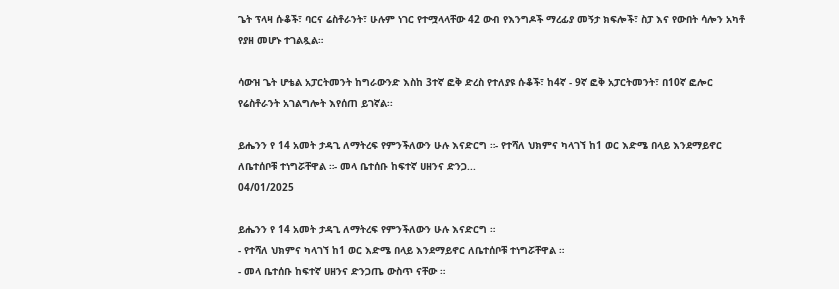ጌት ፕላዛ ሱቆች፣ ባርና ሬስቶራንት፣ ሁሉም ነገር የተሟላላቸው 42 ውብ የእንግዶች ማረፊያ መኝታ ክፍሎች፣ ስፓ እና የውበት ሳሎን አካቶ የያዘ መሆኑ ተገልጿል።

ሳውዝ ጌት ሆቴል አፓርትመንት ከግራውንድ እስከ 3ተኛ ፎቅ ድረስ የተለያዩ ሱቆች፣ ከ4ኛ - 9ኛ ፎቅ አፓርትመንት፣ በ10ኛ ፎሎር የሬስቶራንት አገልግሎት እየሰጠ ይገኛል፡፡

ይሔንን የ 14 አመት ታዳጊ ለማትረፍ የምንችለውን ሁሉ እናድርግ ።- የተሻለ ህክምና ካላገኘ ከ1 ወር እድሜ በላይ እንደማይኖር ለቤተሰቦቹ ተነግሯቸዋል ።- መላ ቤተሰቡ ከፍተኛ ሀዘንና ድንጋ...
04/01/2025

ይሔንን የ 14 አመት ታዳጊ ለማትረፍ የምንችለውን ሁሉ እናድርግ ።
- የተሻለ ህክምና ካላገኘ ከ1 ወር እድሜ በላይ እንደማይኖር ለቤተሰቦቹ ተነግሯቸዋል ።
- መላ ቤተሰቡ ከፍተኛ ሀዘንና ድንጋጤ ውስጥ ናቸው ።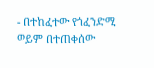- በተከፈተው የጎፈንድሚ ወይም በተጠቀሰው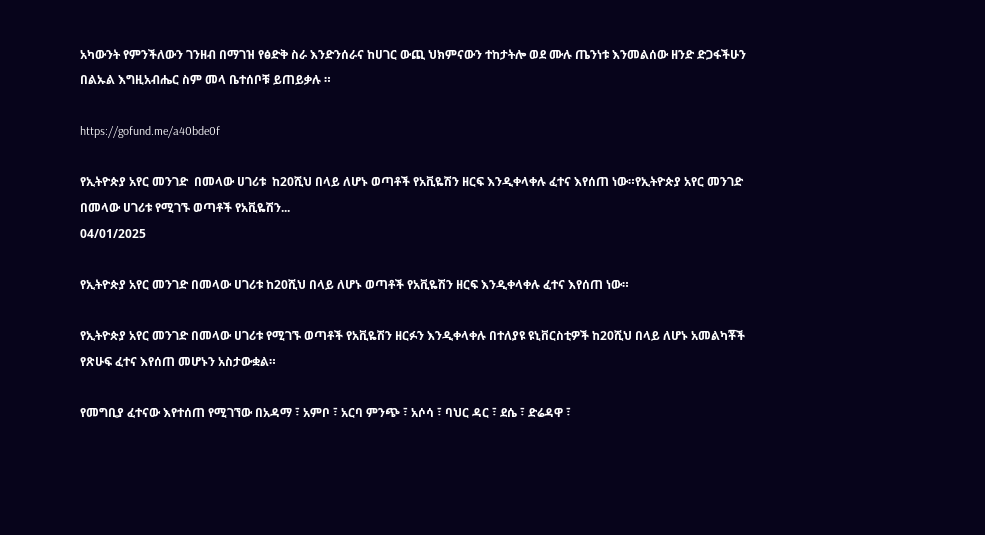አካውንት የምንችለውን ገንዘብ በማገዝ የፅድቅ ስራ እንድንሰራና ከሀገር ውጪ ህክምናውን ተከታትሎ ወደ ሙሉ ጤንነቱ እንመልሰው ዘንድ ድጋፋችሁን በልኡል እግዚአብሔር ስም መላ ቤተሰቦቹ ይጠይቃሉ ።

https://gofund.me/a40bde0f

የኢትዮጵያ አየር መንገድ  በመላው ሀገሪቱ  ከ20ሺህ በላይ ለሆኑ ወጣቶች የአቪዬሽን ዘርፍ እንዲቀላቀሉ ፈተና እየሰጠ ነው።የኢትዮጵያ አየር መንገድ በመላው ሀገሪቱ የሚገኙ ወጣቶች የአቪዬሽን...
04/01/2025

የኢትዮጵያ አየር መንገድ በመላው ሀገሪቱ ከ20ሺህ በላይ ለሆኑ ወጣቶች የአቪዬሽን ዘርፍ እንዲቀላቀሉ ፈተና እየሰጠ ነው።

የኢትዮጵያ አየር መንገድ በመላው ሀገሪቱ የሚገኙ ወጣቶች የአቪዬሽን ዘርፉን እንዲቀላቀሉ በተለያዩ ዩኒቨርስቲዎች ከ20ሺህ በላይ ለሆኑ አመልካቾች የጽሁፍ ፈተና እየሰጠ መሆኑን አስታውቋል።

የመግቢያ ፈተናው እየተሰጠ የሚገኘው በአዳማ ፣ አምቦ ፣ አርባ ምንጭ ፣ አሶሳ ፣ ባህር ዳር ፣ ደሴ ፣ ድሬዳዋ ፣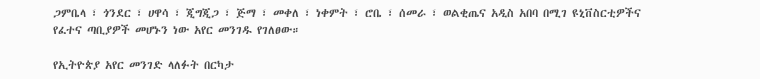ጋምቤላ ፣ ጎንደር ፣ ሀዋሳ ፣ ጂግጂጋ ፣ ጅማ ፣ መቀለ ፣ ነቀምት ፣ ሮቤ ፣ ሰመራ ፣ ወልቂጤና አዲስ አበባ በሚገ ዩኒቨስርቲዎችና የፈተና ጣቢያዎች መሆኑን ነው አየር መንገዱ የገለፀው።

የኢትዮጵያ አየር መንገድ ላለፉት በርካታ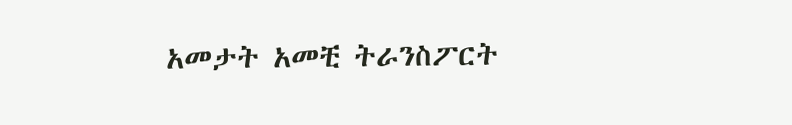አመታት አመቺ ትራንስፖርት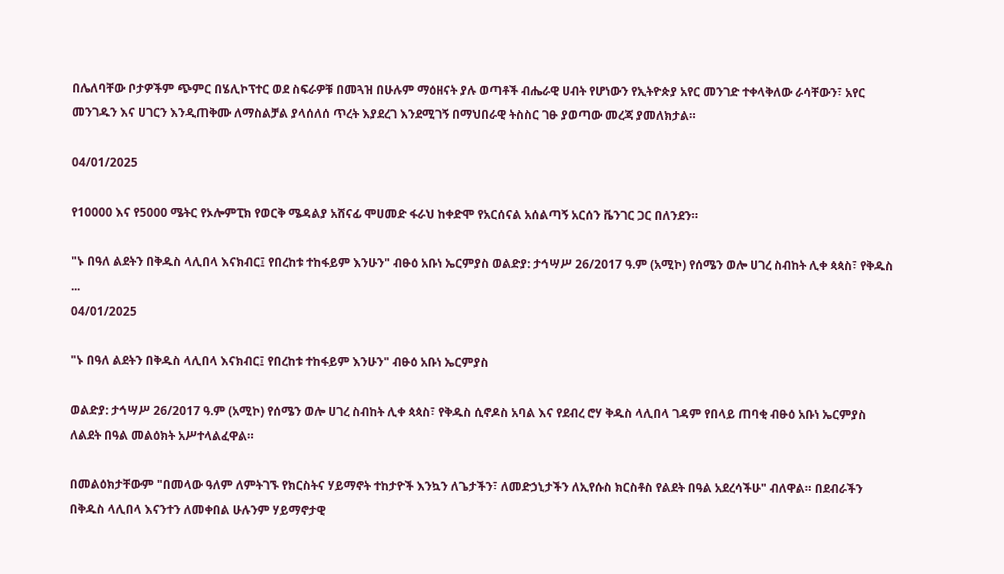በሌለባቸው ቦታዎችም ጭምር በሄሊኮፕተር ወደ ስፍራዎቹ በመጓዝ በሁሉም ማዕዘናት ያሉ ወጣቶች ብሔራዊ ሀብት የሆነውን የኢትዮጵያ አየር መንገድ ተቀላቅለው ራሳቸውን፣ አየር መንገዱን እና ሀገርን እንዲጠቅሙ ለማስልቻል ያላሰለሰ ጥረት እያደረገ እንደሚገኝ በማህበራዊ ትስስር ገፁ ያወጣው መረጃ ያመለክታል።

04/01/2025

የ10000 እና የ5000 ሜትር የኦሎምፒክ የወርቅ ሜዳልያ አሸናፊ ሞሀመድ ፋራህ ከቀድሞ የአርሰናል አሰልጣኝ አርሰን ቬንገር ጋር በለንደን።

"ኑ በዓለ ልደትን በቅዱስ ላሊበላ እናክብር፤ የበረከቱ ተከፋይም እንሁን" ብፁዕ አቡነ ኤርምያስ ወልድያ: ታኅሣሥ 26/2017 ዓ.ም (አሚኮ) የሰሜን ወሎ ሀገረ ስብከት ሊቀ ጳጳስ፣ የቅዱስ ...
04/01/2025

"ኑ በዓለ ልደትን በቅዱስ ላሊበላ እናክብር፤ የበረከቱ ተከፋይም እንሁን" ብፁዕ አቡነ ኤርምያስ

ወልድያ: ታኅሣሥ 26/2017 ዓ.ም (አሚኮ) የሰሜን ወሎ ሀገረ ስብከት ሊቀ ጳጳስ፣ የቅዱስ ሲኖዶስ አባል እና የደብረ ሮሃ ቅዱስ ላሊበላ ገዳም የበላይ ጠባቂ ብፁዕ አቡነ ኤርምያስ ለልደት በዓል መልዕክት አሥተላልፈዋል።

በመልዕክታቸውም "በመላው ዓለም ለምትገኙ የክርስትና ሃይማኖት ተከታዮች እንኳን ለጌታችን፣ ለመድኃኒታችን ለኢየሱስ ክርስቶስ የልደት በዓል አደረሳችሁ" ብለዋል። በደብራችን በቅዱስ ላሊበላ እናንተን ለመቀበል ሁሉንም ሃይማኖታዊ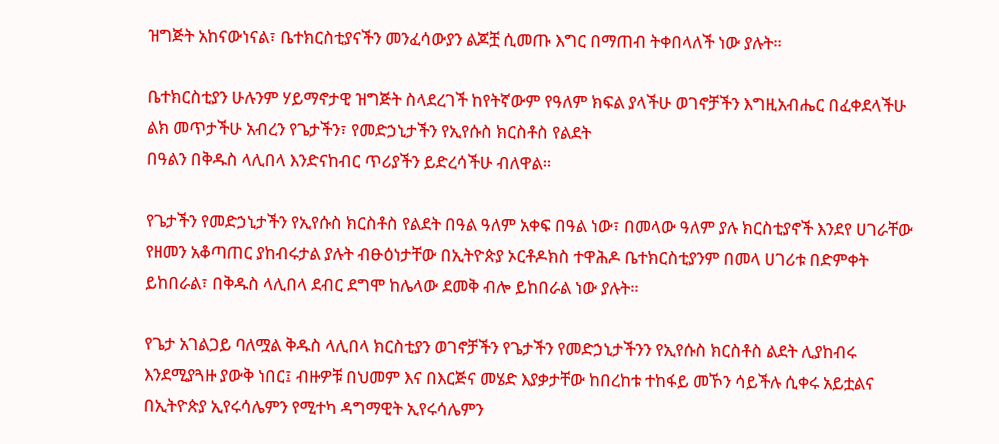ዝግጅት አከናውነናል፣ ቤተክርስቲያናችን መንፈሳውያን ልጆቿ ሲመጡ እግር በማጠብ ትቀበላለች ነው ያሉት።

ቤተክርስቲያን ሁሉንም ሃይማኖታዊ ዝግጅት ስላደረገች ከየትኛውም የዓለም ክፍል ያላችሁ ወገኖቻችን እግዚአብሔር በፈቀደላችሁ ልክ መጥታችሁ አብረን የጌታችን፣ የመድኃኒታችን የኢየሱስ ክርስቶስ የልደት
በዓልን በቅዱስ ላሊበላ እንድናከብር ጥሪያችን ይድረሳችሁ ብለዋል።

የጌታችን የመድኃኒታችን የኢየሱስ ክርስቶስ የልደት በዓል ዓለም አቀፍ በዓል ነው፣ በመላው ዓለም ያሉ ክርስቲያኖች እንደየ ሀገራቸው የዘመን አቆጣጠር ያከብሩታል ያሉት ብፁዕነታቸው በኢትዮጵያ ኦርቶዶክስ ተዋሕዶ ቤተክርስቲያንም በመላ ሀገሪቱ በድምቀት ይከበራል፣ በቅዱስ ላሊበላ ደብር ደግሞ ከሌላው ደመቅ ብሎ ይከበራል ነው ያሉት።

የጌታ አገልጋይ ባለሟል ቅዱስ ላሊበላ ክርስቲያን ወገኖቻችን የጌታችን የመድኃኒታችንን የኢየሱስ ክርስቶስ ልደት ሊያከብሩ እንደሚያጓዙ ያውቅ ነበር፤ ብዙዎቹ በህመም እና በእርጅና መሄድ እያቃታቸው ከበረከቱ ተከፋይ መኾን ሳይችሉ ሲቀሩ አይቷልና በኢትዮጵያ ኢየሩሳሌምን የሚተካ ዳግማዊት ኢየሩሳሌምን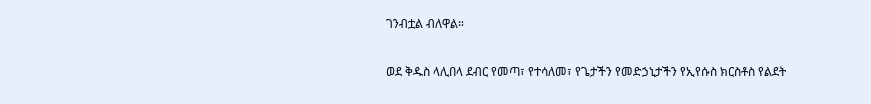ገንብቷል ብለዋል።

ወደ ቅዱስ ላሊበላ ደብር የመጣ፣ የተሳለመ፣ የጌታችን የመድኃኒታችን የኢየሱስ ክርስቶስ የልደት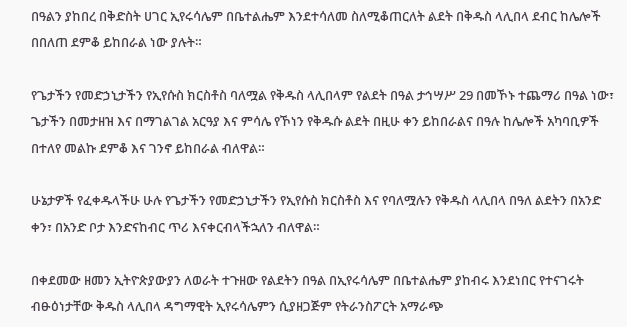በዓልን ያከበረ በቅድስት ሀገር ኢየሩሳሌም በቤተልሔም እንደተሳለመ ስለሚቆጠርለት ልደት በቅዱስ ላሊበላ ደብር ከሌሎች በበለጠ ደምቆ ይከበራል ነው ያሉት።

የጌታችን የመድኃኒታችን የኢየሱስ ክርስቶስ ባለሟል የቅዱስ ላሊበላም የልደት በዓል ታኅሣሥ 29 በመኾኑ ተጨማሪ በዓል ነው፣ ጌታችን በመታዘዝ እና በማገልገል አርዓያ እና ምሳሌ የኾነን የቅዱሱ ልደት በዚሁ ቀን ይከበራልና በዓሉ ከሌሎች አካባቢዎች በተለየ መልኩ ደምቆ እና ገንኖ ይከበራል ብለዋል።

ሁኔታዎች የፈቀዱላችሁ ሁሉ የጌታችን የመድኃኒታችን የኢየሱስ ክርስቶስ እና የባለሟሉን የቅዱስ ላሊበላ በዓለ ልደትን በአንድ ቀን፣ በአንድ ቦታ እንድናከብር ጥሪ እናቀርብላችኋለን ብለዋል።

በቀደመው ዘመን ኢትዮጵያውያን ለወራት ተጉዘው የልደትን በዓል በኢየሩሳሌም በቤተልሔም ያከብሩ እንደነበር የተናገሩት ብፁዕነታቸው ቅዱስ ላሊበላ ዳግማዊት ኢየሩሳሌምን ሲያዘጋጅም የትራንስፖርት አማራጭ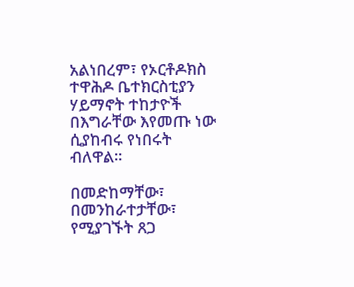አልነበረም፣ የኦርቶዶክስ ተዋሕዶ ቤተክርስቲያን ሃይማኖት ተከታዮች በእግራቸው እየመጡ ነው ሲያከብሩ የነበሩት ብለዋል።

በመድከማቸው፣ በመንከራተታቸው፣ የሚያገኙት ጸጋ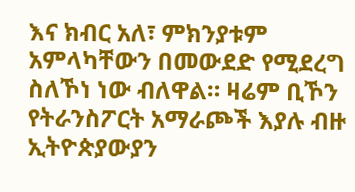እና ክብር አለ፣ ምክንያቱም አምላካቸውን በመውደድ የሚደረግ ስለኾነ ነው ብለዋል። ዛሬም ቢኾን የትራንስፖርት አማራጮች እያሉ ብዙ ኢትዮጵያውያን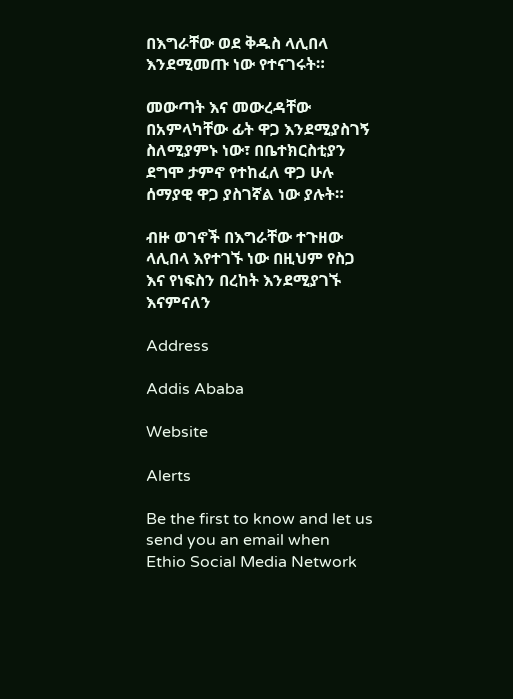በእግራቸው ወደ ቅዱስ ላሊበላ እንደሚመጡ ነው የተናገሩት።

መውጣት እና መውረዳቸው በአምላካቸው ፊት ዋጋ እንደሚያስገኝ ስለሚያምኑ ነው፣ በቤተክርስቲያን ደግሞ ታምኖ የተከፈለ ዋጋ ሁሉ ሰማያዊ ዋጋ ያስገኛል ነው ያሉት።

ብዙ ወገኖች በእግራቸው ተጉዘው ላሊበላ እየተገኙ ነው በዚህም የስጋ እና የነፍስን በረከት እንደሚያገኙ እናምናለን

Address

Addis Ababa

Website

Alerts

Be the first to know and let us send you an email when Ethio Social Media Network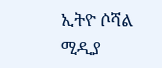ኢትዮ ሶሻል ሚዲያ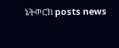ኔትወርክ posts news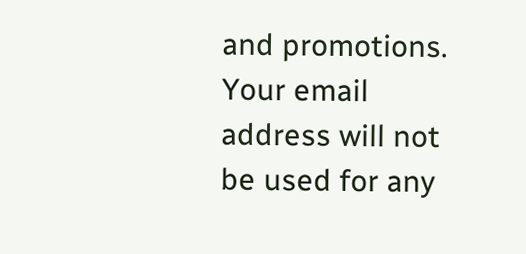and promotions. Your email address will not be used for any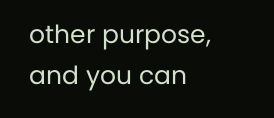other purpose, and you can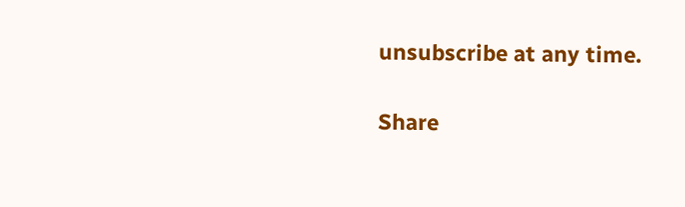unsubscribe at any time.

Share